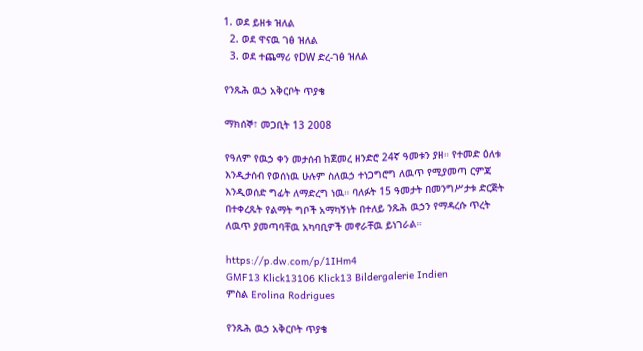1. ወደ ይዘቱ ዝለል
  2. ወደ ዋናዉ ገፅ ዝለል
  3. ወደ ተጨማሪ የDW ድረ-ገፅ ዝለል

የንጹሕ ዉኃ አቅርቦት ጥያቄ

ማክሰኞ፣ መጋቢት 13 2008

የዓለም የዉኃ ቀን መታሰብ ከጀመረ ዘንድሮ 24ኛ ዓመቱን ያዘ። የተመድ ዕለቱ እንዲታሰብ የወሰነዉ ሁሉም ስለዉኃ ተነጋግሮግ ለዉጥ የሚያመጣ ርምጃ እንዲወሰድ ግፊት ለማድረግ ነዉ። ባለፉት 15 ዓመታት በመንግሥታቱ ድርጅት በተቀረጹት የልማት ግቦች አማካኝነት በተለይ ንጹሕ ዉኃን የማዳረሱ ጥረት ለዉጥ ያመጣባቸዉ አካባቢዎች መኖራቸዉ ይነገራል።

https://p.dw.com/p/1IHm4
GMF13 Klick13106 Klick13 Bildergalerie Indien
ምስል Erolina Rodrigues

የንጹሕ ዉኃ አቅርቦት ጥያቄ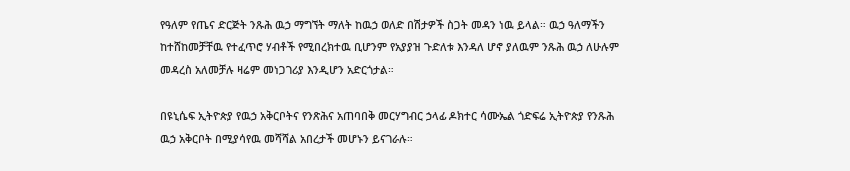የዓለም የጤና ድርጅት ንጹሕ ዉኃ ማግኘት ማለት ከዉኃ ወለድ በሽታዎች ስጋት መዳን ነዉ ይላል። ዉኃ ዓለማችን ከተሸከመቻቸዉ የተፈጥሮ ሃብቶች የሚበረክተዉ ቢሆንም የአያያዝ ጉድለቱ እንዳለ ሆኖ ያለዉም ንጹሕ ዉኃ ለሁሉም መዳረስ አለመቻሉ ዛሬም መነጋገሪያ እንዲሆን አድርጎታል።

በዩኒሴፍ ኢትዮጵያ የዉኃ አቅርቦትና የንጽሕና አጠባበቅ መርሃግብር ኃላፊ ዶክተር ሳሙኤል ጎድፍሬ ኢትዮጵያ የንጹሕ ዉኃ አቅርቦት በሚያሳየዉ መሻሻል አበረታች መሆኑን ይናገራሉ።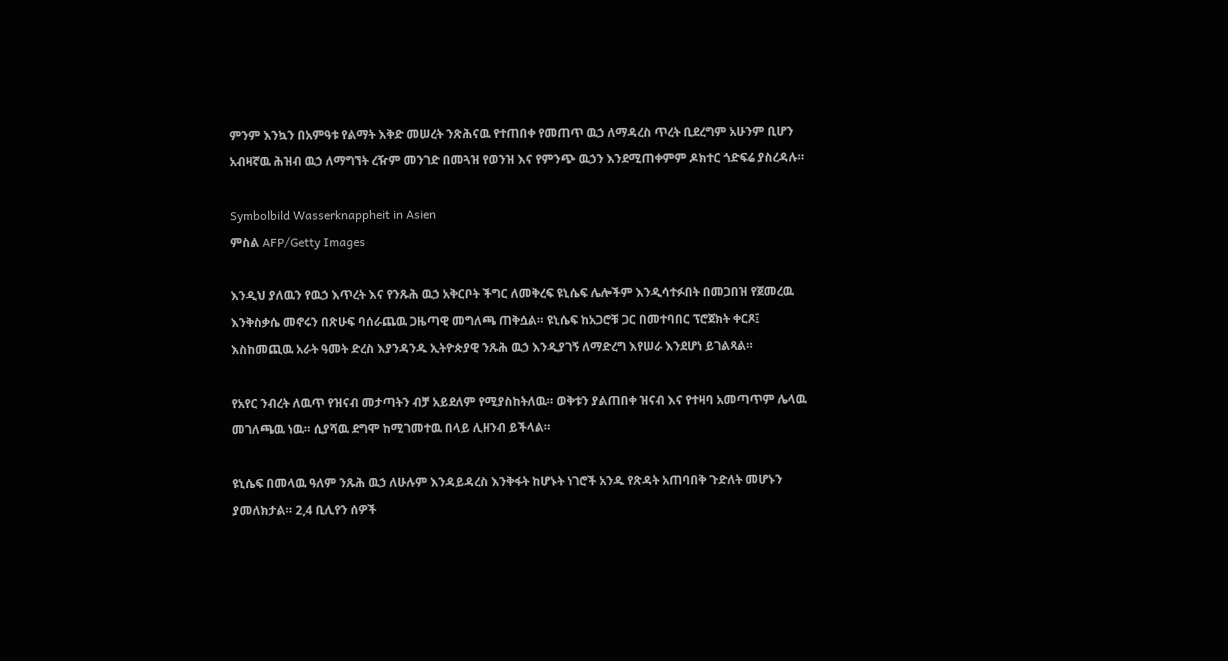ምንም እንኳን በአምዓቱ የልማት እቅድ መሠረት ንጽሕናዉ የተጠበቀ የመጠጥ ዉኃ ለማዳረስ ጥረት ቢደረግም አሁንም ቢሆን አብዛኛዉ ሕዝብ ዉኃ ለማግኘት ረዥም መንገድ በመጓዝ የወንዝ እና የምንጭ ዉኃን እንደሚጠቀምም ዶክተር ጎድፍሬ ያስረዳሉ።

Symbolbild Wasserknappheit in Asien
ምስል AFP/Getty Images

እንዲህ ያለዉን የዉኃ እጥረት እና የንጹሕ ዉኃ አቅርቦት ችግር ለመቅረፍ ዩኒሴፍ ሌሎችም እንዲሳተፉበት በመጋበዝ የጀመረዉ እንቅስቃሴ መኖሩን በጽሁፍ ባሰራጨዉ ጋዜጣዊ መግለጫ ጠቅሷል። ዩኒሴፍ ከአጋሮቹ ጋር በመተባበር ፕሮጀክት ቀርጾ፤ እስከመጪዉ አራት ዓመት ድረስ እያንዳንዱ ኢትዮጵያዊ ንጹሕ ዉኃ እንዲያገኝ ለማድረግ እየሠራ እንደሆነ ይገልጻል።

የአየር ንብረት ለዉጥ የዝናብ መታጣትን ብቻ አይደለም የሚያስከትለዉ። ወቅቱን ያልጠበቀ ዝናብ እና የተዛባ አመጣጥም ሌላዉ መገለጫዉ ነዉ። ሲያሻዉ ደግሞ ከሚገመተዉ በላይ ሊዘንብ ይችላል።

ዩኒሴፍ በመላዉ ዓለም ንጹሕ ዉኃ ለሁሉም እንዳይዳረስ እንቅፋት ከሆኑት ነገሮች አንዱ የጽዳት አጠባበቅ ጉድለት መሆኑን ያመለክታል። 2,4 ቢሊየን ሰዎች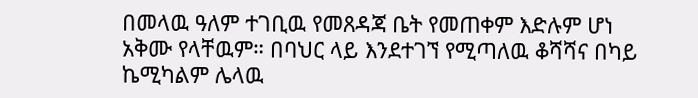በመላዉ ዓለም ተገቢዉ የመጸዳጃ ቤት የመጠቀም እድሉም ሆነ አቅሙ የላቸዉም። በባህር ላይ እንደተገኘ የሚጣለዉ ቆሻሻና በካይ ኬሚካልም ሌላዉ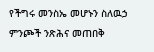የችግሩ መንስኤ መሆኑን ስለዉኃ ምንጮች ንጽሕና መጠበቅ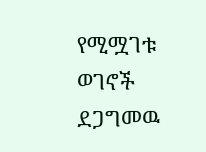የሚሟገቱ ወገኖች ደጋግመዉ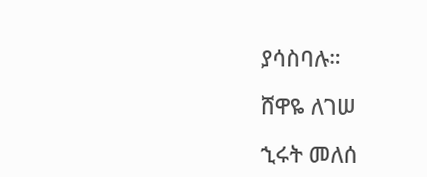ያሳስባሉ።

ሸዋዬ ለገሠ

ኂሩት መለሰ